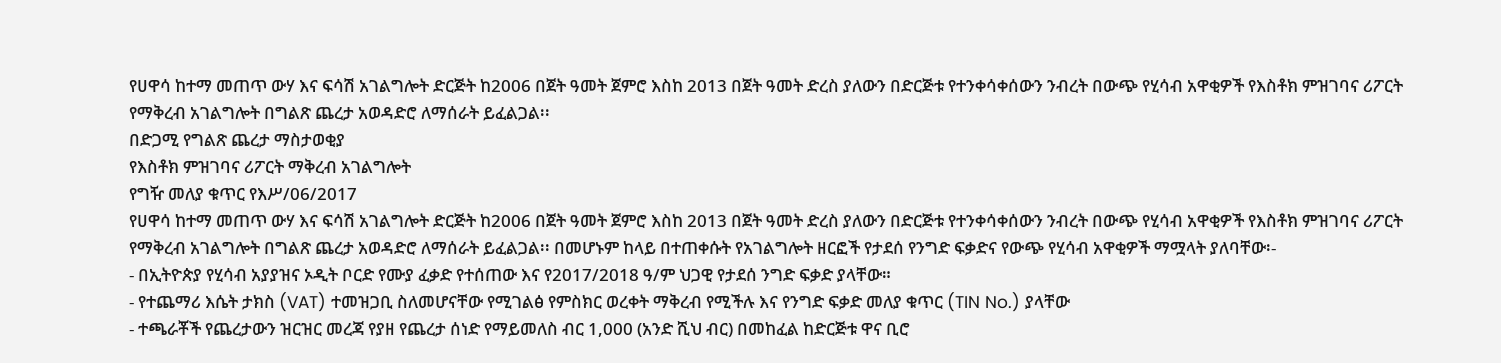የሀዋሳ ከተማ መጠጥ ውሃ እና ፍሳሽ አገልግሎት ድርጅት ከ2006 በጀት ዓመት ጀምሮ እስከ 2013 በጀት ዓመት ድረስ ያለውን በድርጅቱ የተንቀሳቀሰውን ንብረት በውጭ የሂሳብ አዋቂዎች የእስቶክ ምዝገባና ሪፖርት የማቅረብ አገልግሎት በግልጽ ጨረታ አወዳድሮ ለማሰራት ይፈልጋል፡፡
በድጋሚ የግልጽ ጨረታ ማስታወቂያ
የእስቶክ ምዝገባና ሪፖርት ማቅረብ አገልግሎት
የግዥ መለያ ቁጥር የእሥ/06/2017
የሀዋሳ ከተማ መጠጥ ውሃ እና ፍሳሽ አገልግሎት ድርጅት ከ2006 በጀት ዓመት ጀምሮ እስከ 2013 በጀት ዓመት ድረስ ያለውን በድርጅቱ የተንቀሳቀሰውን ንብረት በውጭ የሂሳብ አዋቂዎች የእስቶክ ምዝገባና ሪፖርት የማቅረብ አገልግሎት በግልጽ ጨረታ አወዳድሮ ለማሰራት ይፈልጋል፡፡ በመሆኑም ከላይ በተጠቀሱት የአገልግሎት ዘርፎች የታደሰ የንግድ ፍቃድና የውጭ የሂሳብ አዋቂዎች ማሟላት ያለባቸው፡-
- በኢትዮጵያ የሂሳብ አያያዝና ኦዲት ቦርድ የሙያ ፈቃድ የተሰጠው እና የ2017/2018 ዓ/ም ህጋዊ የታደሰ ንግድ ፍቃድ ያላቸው።
- የተጨማሪ እሴት ታክስ (VAT) ተመዝጋቢ ስለመሆናቸው የሚገልፅ የምስክር ወረቀት ማቅረብ የሚችሉ እና የንግድ ፍቃድ መለያ ቁጥር (TIN No.) ያላቸው
- ተጫራቾች የጨረታውን ዝርዝር መረጃ የያዘ የጨረታ ሰነድ የማይመለስ ብር 1,000 (አንድ ሺህ ብር) በመከፈል ከድርጅቱ ዋና ቢሮ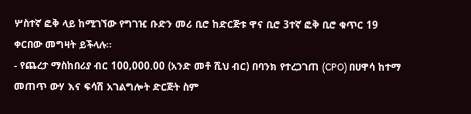ሦስተኛ ፎቅ ላይ ከሚገኘው የግገዢ ቡድን መሪ ቢሮ ከድርጅቱ ዋና ቢሮ 3ተኛ ፎቅ ቢሮ ቁጥር 19 ቀርበው መግዛት ይችላሉ፡፡
- የጨረታ ማስከበሪያ ብር 100,000.00 (አንድ መቶ ሺህ ብር) በባንክ የተረጋገጠ (CPO) በሀዋሳ ከተማ መጠጥ ውሃ እና ፍሳሽ አገልግሎት ድርጅት ስም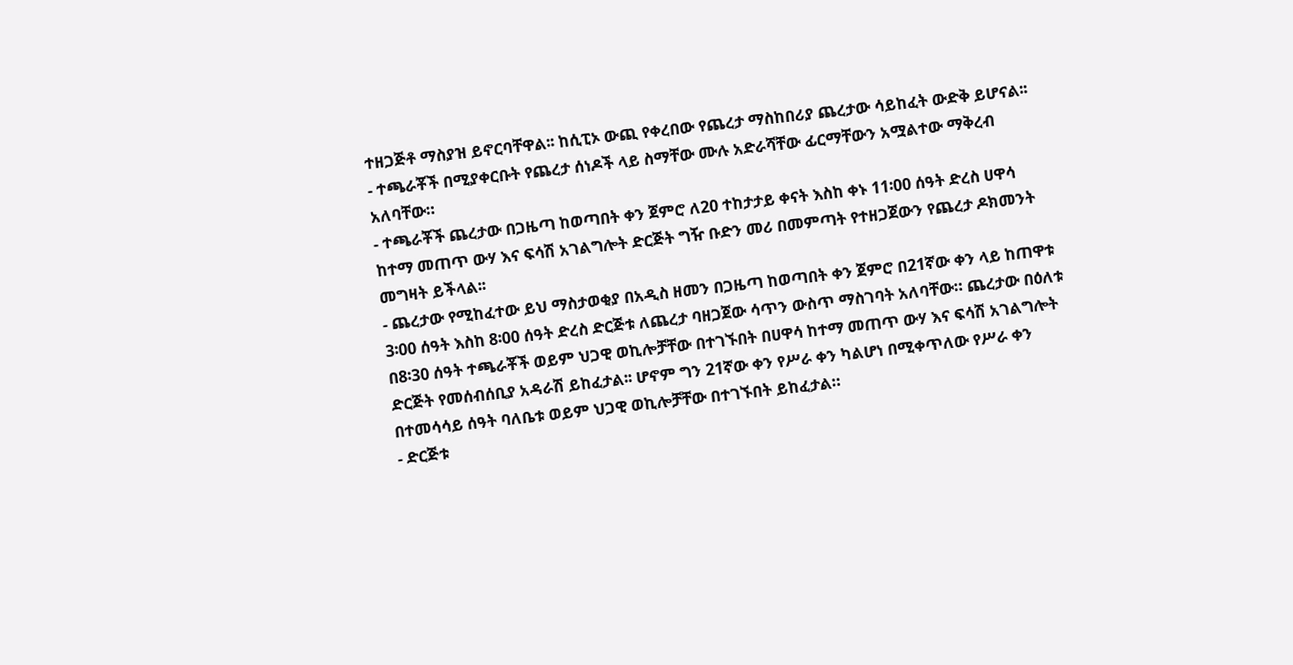ተዘጋጅቶ ማስያዝ ይኖርባቸዋል፡፡ ከሲፒኦ ውጪ የቀረበው የጨረታ ማስከበሪያ ጨረታው ሳይከፈት ውድቅ ይሆናል፡፡
- ተጫራቾች በሚያቀርቡት የጨረታ ሰነዶች ላይ ስማቸው ሙሉ አድራሻቸው ፊርማቸውን አሟልተው ማቅረብ አለባቸው።
- ተጫራቾች ጨረታው በጋዜጣ ከወጣበት ቀን ጀምሮ ለ20 ተከታታይ ቀናት እስከ ቀኑ 11፡00 ሰዓት ድረስ ሀዋሳ ከተማ መጠጥ ውሃ እና ፍሳሽ አገልግሎት ድርጅት ግዥ ቡድን መሪ በመምጣት የተዘጋጀውን የጨረታ ዶክመንት መግዛት ይችላል፡፡
- ጨረታው የሚከፈተው ይህ ማስታወቂያ በአዲስ ዘመን በጋዜጣ ከወጣበት ቀን ጀምሮ በ21ኛው ቀን ላይ ከጠዋቱ 3፡00 ሰዓት እስከ 8፡00 ሰዓት ድረስ ድርጅቱ ለጨረታ ባዘጋጀው ሳጥን ውስጥ ማስገባት አለባቸው። ጨረታው በዕለቱ በ8፡30 ሰዓት ተጫራቾች ወይም ህጋዊ ወኪሎቻቸው በተገኙበት በሀዋሳ ከተማ መጠጥ ውሃ እና ፍሳሽ አገልግሎት ድርጅት የመሰብሰቢያ አዳራሽ ይከፈታል፡፡ ሆኖም ግን 21ኛው ቀን የሥራ ቀን ካልሆነ በሚቀጥለው የሥራ ቀን በተመሳሳይ ሰዓት ባለቤቱ ወይም ህጋዊ ወኪሎቻቸው በተገኙበት ይከፈታል።
- ድርጅቱ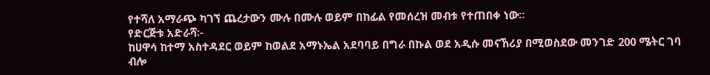የተሻለ አማራጭ ካገኘ ጨረታውን ሙሉ በሙሉ ወይም በከፊል የመሰረዝ መብቱ የተጠበቀ ነው።
የድርጅቱ አድራሻ፡-
ከሀዋሳ ከተማ አስተዳደር ወይም ከወልደ አማኑኤል አደባባይ በግራ በኩል ወደ አዲሱ መናኸሪያ በሚወስደው መንገድ 200 ሜትር ገባ ብሎ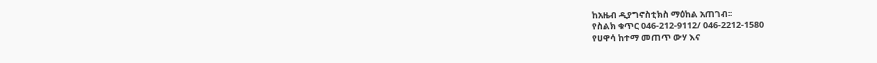ከአዜብ ዲያግኖስቲክስ ማዕከል አጠገብ፡፡
የስልክ ቁጥር 046-212-9112/ 046-2212-1580
የሀዋሳ ከተማ መጠጥ ውሃ እና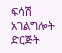ፍሳሽ አገልግሎት ድርጅት